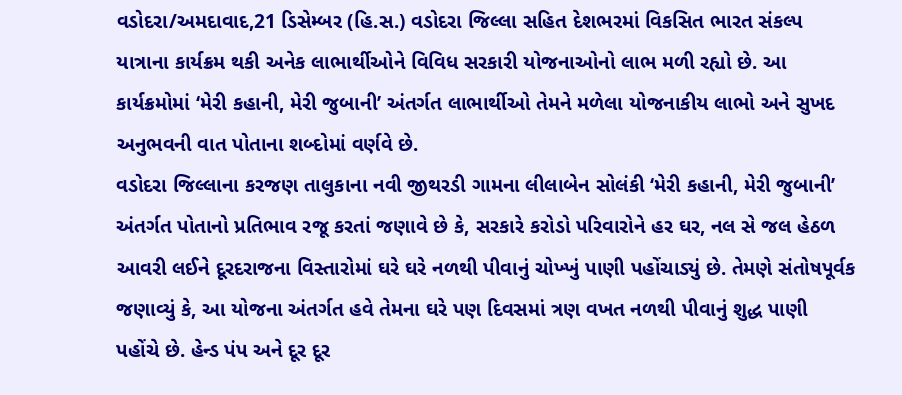વડોદરા/અમદાવાદ,21 ડિસેમ્બર (હિ.સ.) વડોદરા જિલ્લા સહિત દેશભરમાં વિકસિત ભારત સંકલ્પ યાત્રાના કાર્યક્રમ થકી અનેક લાભાર્થીઓને વિવિધ સરકારી યોજનાઓનો લાભ મળી રહ્યો છે. આ કાર્યક્રમોમાં ‘મેરી કહાની, મેરી જુબાની’ અંતર્ગત લાભાર્થીઓ તેમને મળેલા યોજનાકીય લાભો અને સુખદ અનુભવની વાત પોતાના શબ્દોમાં વર્ણવે છે.
વડોદરા જિલ્લાના કરજણ તાલુકાના નવી જીથરડી ગામના લીલાબેન સોલંકી ‘મેરી કહાની, મેરી જુબાની’ અંતર્ગત પોતાનો પ્રતિભાવ રજૂ કરતાં જણાવે છે કે, સરકારે કરોડો પરિવારોને હર ઘર, નલ સે જલ હેઠળ આવરી લઈને દૂરદરાજના વિસ્તારોમાં ઘરે ઘરે નળથી પીવાનું ચોખ્ખું પાણી પહોંચાડ્યું છે. તેમણે સંતોષપૂર્વક જણાવ્યું કે, આ યોજના અંતર્ગત હવે તેમના ઘરે પણ દિવસમાં ત્રણ વખત નળથી પીવાનું શુદ્ધ પાણી પહોંચે છે. હેન્ડ પંપ અને દૂર દૂર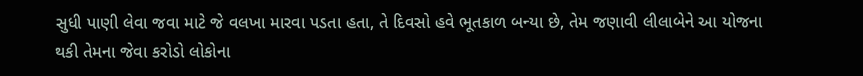સુધી પાણી લેવા જવા માટે જે વલખા મારવા પડતા હતા, તે દિવસો હવે ભૂતકાળ બન્યા છે, તેમ જણાવી લીલાબેને આ યોજના થકી તેમના જેવા કરોડો લોકોના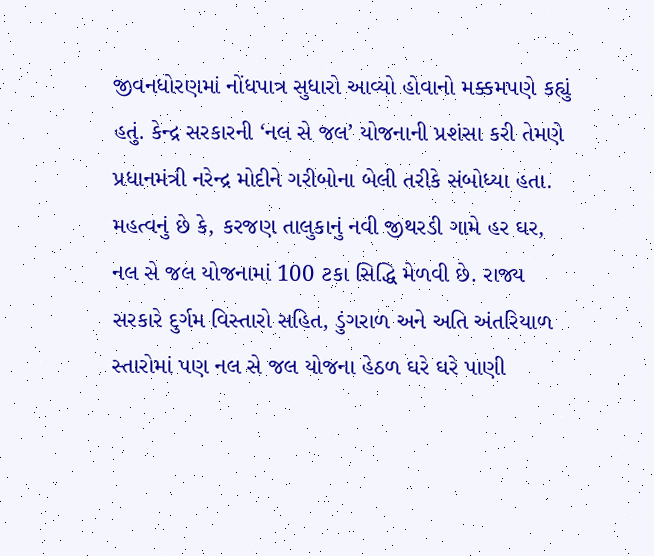જીવનધોરણમાં નોંધપાત્ર સુધારો આવ્યો હોવાનો મક્કમપણે કહ્યું હતું. કેન્દ્ર સરકારની ‘નલ સે જલ’ યોજનાની પ્રશંસા કરી તેમણે પ્રધાનમંત્રી નરેન્દ્ર મોદીને ગરીબોના બેલી તરીકે સંબોધ્યા હતા.
મહત્વનું છે કે, કરજણ તાલુકાનું નવી જીથરડી ગામે હર ઘર, નલ સે જલ યોજનામાં 100 ટકા સિદ્ધિ મેળવી છે. રાજ્ય સરકારે દુર્ગમ વિસ્તારો સહિત, ડુંગરાળ અને અતિ અંતરિયાળ સ્તારોમાં પણ નલ સે જલ યોજના હેઠળ ઘરે ઘરે પાણી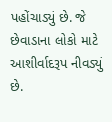પહોંચાડ્યું છે. જે છેવાડાના લોકો માટે આશીર્વાદરૂપ નીવડ્યું છે.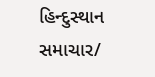હિન્દુસ્થાન સમાચાર/